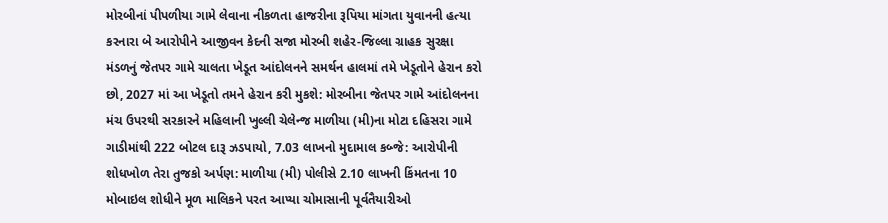મોરબીનાં પીપળીયા ગામે લેવાના નીકળતા હાજરીના રૂપિયા માંગતા યુવાનની હત્યા કરનારા બે આરોપીને આજીવન કેદની સજા મોરબી શહેર-જિલ્લા ગ્રાહક સુરક્ષા મંડળનું જેતપર ગામે ચાલતા ખેડૂત આંદોલનને સમર્થન હાલમાં તમે ખેડૂતોને હેરાન કરો છો, 2027 માં આ ખેડૂતો તમને હેરાન કરી મુકશે: મોરબીના જેતપર ગામે આંદોલનના મંચ ઉપરથી સરકારને મહિલાની ખુલ્લી ચેલેન્જ માળીયા (મી)ના મોટા દહિસરા ગામે ગાડીમાંથી 222 બોટલ દારૂ ઝડપાયો, 7.03 લાખનો મુદામાલ કબ્જે: આરોપીની શોધખોળ તેરા તુજકો અર્પણ: માળીયા (મી) પોલીસે 2.10 લાખની કિંમતના 10 મોબાઇલ શોધીને મૂળ માલિકને પરત આપ્યા ચોમાસાની પૂર્વતૈયારીઓ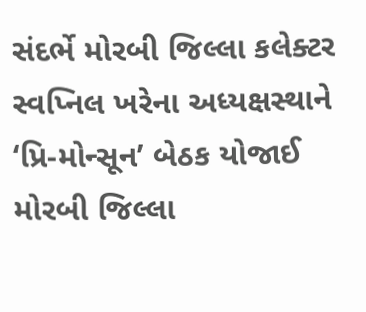સંદર્ભે મોરબી જિલ્લા કલેક્ટર સ્વપ્નિલ ખરેના અધ્યક્ષસ્થાને ‘પ્રિ-મોન્સૂન’ બેઠક યોજાઈ મોરબી જિલ્લા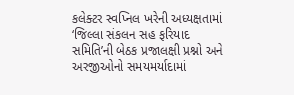કલેક્ટર સ્વપ્નિલ ખરેની અધ્યક્ષતામાં ‘જિલ્લા સંકલન સહ ફરિયાદ સમિતિ’ની બેઠક પ્રજાલક્ષી પ્રશ્નો અને અરજીઓનો સમયમર્યાદામાં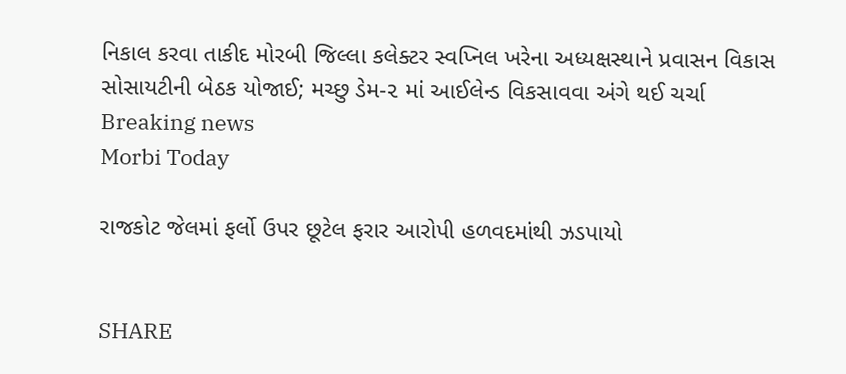નિકાલ કરવા તાકીદ મોરબી જિલ્લા કલેક્ટર સ્વપ્નિલ ખરેના અધ્યક્ષસ્થાને પ્રવાસન વિકાસ સોસાયટીની બેઠક યોજાઈ; મચ્છુ ડેમ-૨ માં આઈલેન્ડ વિકસાવવા અંગે થઈ ચર્ચા
Breaking news
Morbi Today

રાજકોટ જેલમાં ફર્લો ઉપર છૂટેલ ફરાર આરોપી હળવદમાંથી ઝડપાયો


SHARE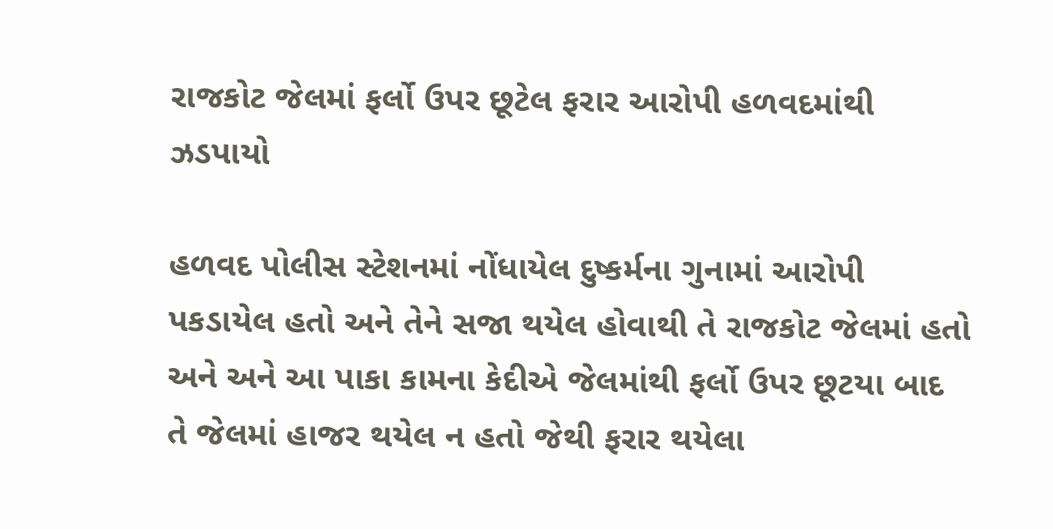રાજકોટ જેલમાં ફર્લો ઉપર છૂટેલ ફરાર આરોપી હળવદમાંથી ઝડપાયો

હળવદ પોલીસ સ્ટેશનમાં નોંધાયેલ દુષ્કર્મના ગુનામાં આરોપી પકડાયેલ હતો અને તેને સજા થયેલ હોવાથી તે રાજકોટ જેલમાં હતો અને અને આ પાકા કામના કેદીએ જેલમાંથી ફર્લો ઉપર છૂટયા બાદ તે જેલમાં હાજર થયેલ ન હતો જેથી ફરાર થયેલા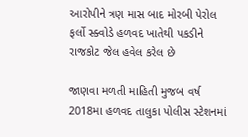આરોપીને ત્રણ માસ બાદ મોરબી પેરોલ ફર્લો સ્ક્વોડે હળવદ ખાતેથી પકડીને રાજકોટ જેલ હવેલ કરેલ છે

જાણવા મળતી માહિતી મુજબ વર્ષ 2018મા હળવદ તાલુકા પોલીસ સ્ટેશનમાં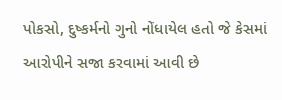પોકસો, દુષ્કર્મનો ગુનો નોંધાયેલ હતો જે કેસમાં આરોપીને સજા કરવામાં આવી છે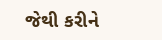જેથી કરીને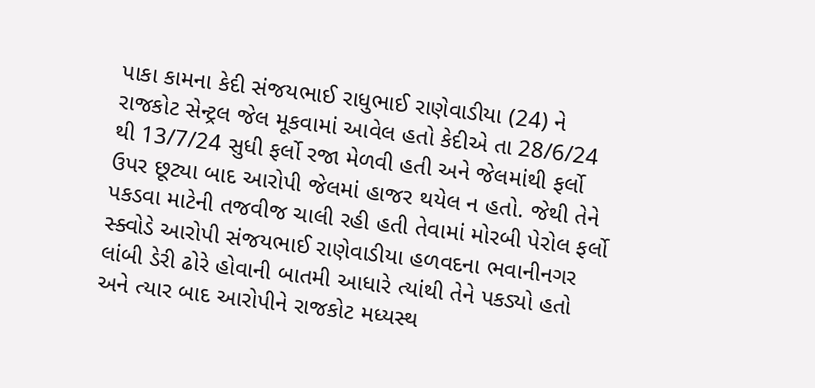પાકા કામના કેદી સંજયભાઈ રાધુભાઈ રાણેવાડીયા (24) ને રાજકોટ સેન્ટ્રલ જેલ મૂકવામાં આવેલ હતો કેદીએ તા 28/6/24 થી 13/7/24 સુધી ફર્લો રજા મેળવી હતી અને જેલમાંથી ફર્લો ઉપર છૂટ્યા બાદ આરોપી જેલમાં હાજર થયેલ ન હતો. જેથી તેને પકડવા માટેની તજવીજ ચાલી રહી હતી તેવામાં મોરબી પેરોલ ફર્લો સ્ક્વોડે આરોપી સંજયભાઈ રાણેવાડીયા હળવદના ભવાનીનગર લાંબી ડેરી ઢોરે હોવાની બાતમી આધારે ત્યાંથી તેને પકડ્યો હતો અને ત્યાર બાદ આરોપીને રાજકોટ મધ્યસ્થ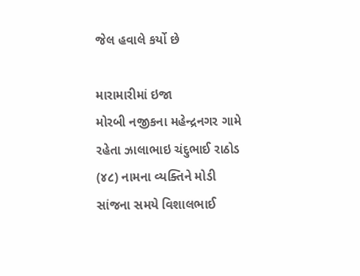જેલ હવાલે કર્યો છે

મારામારીમાં ઇજા
મોરબી નજીકના મહેન્દ્રનગર ગામે રહેતા ઝાલાભાઇ ચંદુભાઈ રાઠોડ (૪૮) નામના વ્યક્તિને મોડી સાંજના સમયે વિશાલભાઈ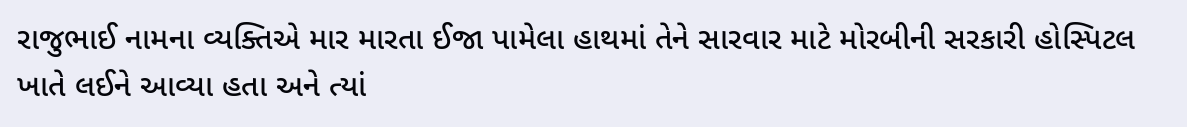રાજુભાઈ નામના વ્યક્તિએ માર મારતા ઈજા પામેલા હાથમાં તેને સારવાર માટે મોરબીની સરકારી હોસ્પિટલ ખાતે લઈને આવ્યા હતા અને ત્યાં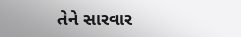તેને સારવાર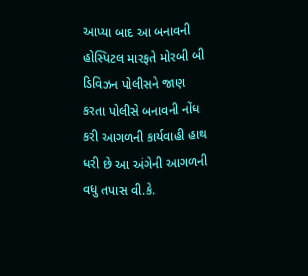આપ્યા બાદ આ બનાવની હોસ્પિટલ મારફતે મોરબી બી ડિવિઝન પોલીસને જાણ કરતા પોલીસે બનાવની નોંધ કરી આગળની કાર્યવાહી હાથ ધરી છે આ અંગેની આગળની વધુ તપાસ વી.કે.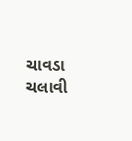ચાવડા ચલાવી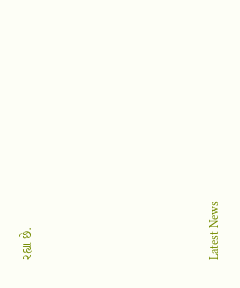રહ્યા છે.






Latest News